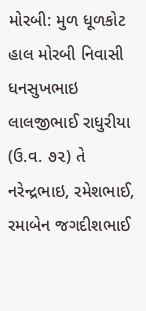મોરબી: મુળ ધૂળકોટ હાલ મોરબી નિવાસી ધનસુખભાઇ લાલજીભાઈ રાધુરીયા (ઉ.વ. ૭૨) તે નરેન્દ્રભાઇ, રમેશભાઈ, રમાબેન જગદીશભાઈ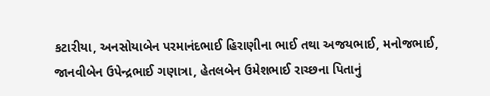કટારીયા, અનસોયાબેન પરમાનંદભાઈ હિરાણીના ભાઈ તથા અજયભાઈ, મનોજભાઈ, જાનવીબેન ઉપેન્દ્રભાઈ ગણાત્રા, હેતલબેન ઉમેશભાઈ રાચ્છના પિતાનું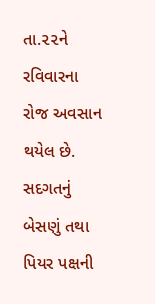તા.૨૨ને રવિવારના રોજ અવસાન થયેલ છે. સદગતનું બેસણું તથા પિયર પક્ષની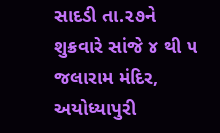સાદડી તા.૨૭ને શુક્રવારે સાંજે ૪ થી ૫ જલારામ મંદિર, અયોધ્યાપુરી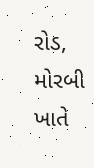રોડ, મોરબી ખાતે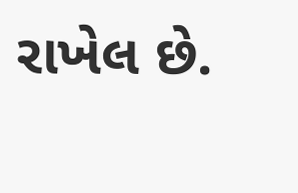રાખેલ છે.